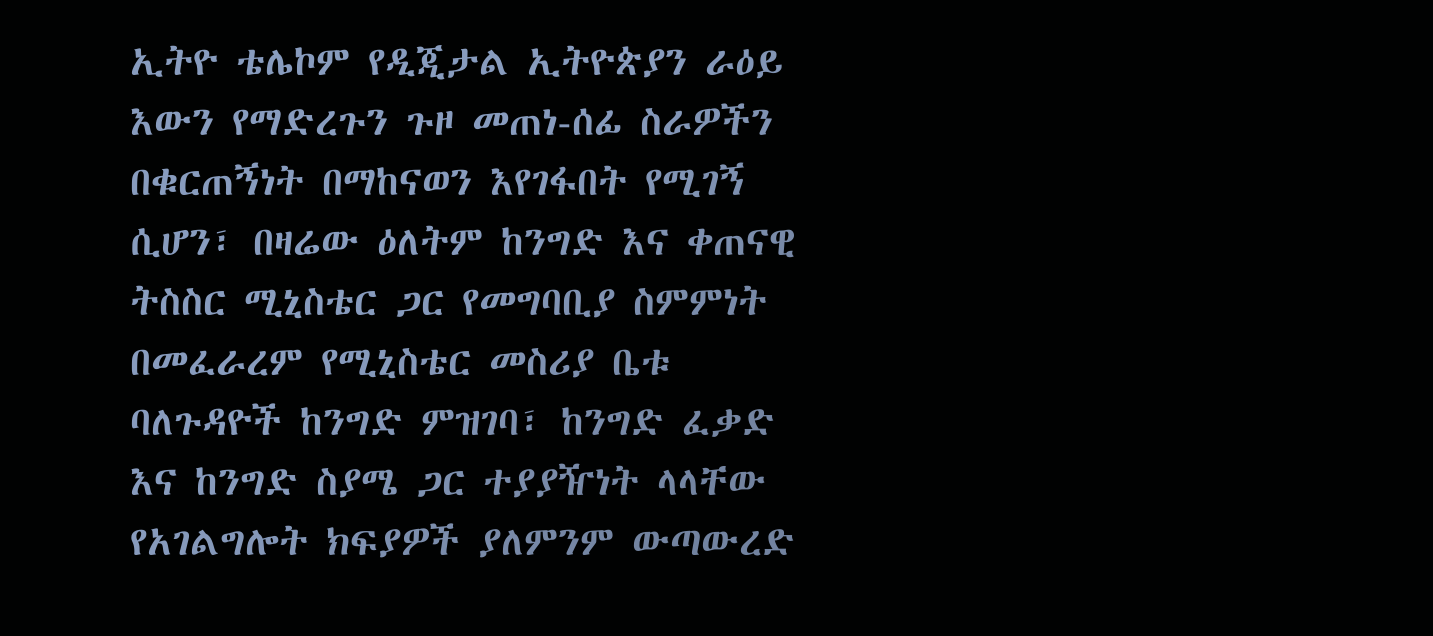ኢትዮ ቴሌኮም የዲጂታል ኢትዮጵያን ራዕይ እውን የማድረጉን ጉዞ መጠነ-ሰፊ ስራዎችን በቁርጠኝነት በማከናወን እየገፋበት የሚገኝ ሲሆን፣ በዛሬው ዕለትም ከንግድ እና ቀጠናዊ ትስስር ሚኒስቴር ጋር የመግባቢያ ስምምነት በመፈራረም የሚኒስቴር መስሪያ ቤቱ ባለጉዳዮች ከንግድ ምዝገባ፣ ከንግድ ፈቃድ እና ከንግድ ስያሜ ጋር ተያያዥነት ላላቸው የአገልግሎት ክፍያዎች ያለምንም ውጣውረድ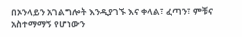በኦንላይን አገልግሎት እንዲያገኙ እና ቀላል፣ ፈጣን፣ ምቹና አስተማማኝ የሆነውን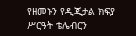የዘመኑን የዲጂታል ክፍያ ሥርዓት ቴሌብርን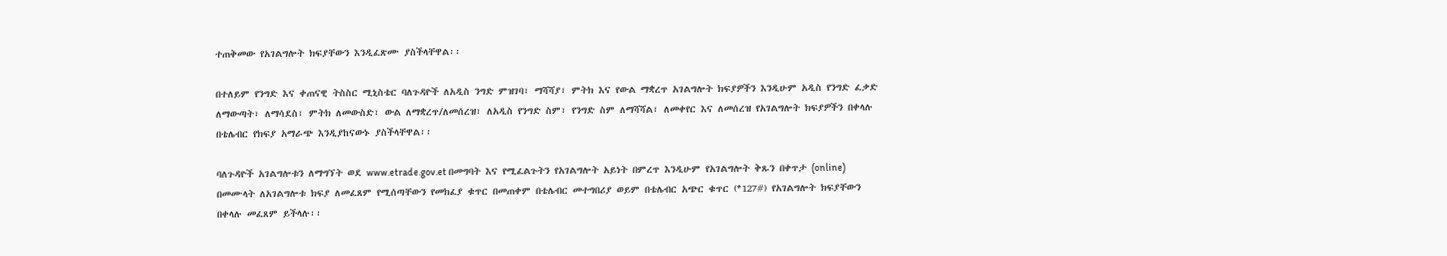ተጠቅመው የአገልግሎት ክፍያቸውን እንዲፈጽሙ ያስችላቸዋል፡፡

በተለይም የንግድ እና ቀጠናዊ ትስስር ሚኒስቴር ባለጉዳዮች ለአዲስ ንግድ ምዝገባ፣ ማሻሻያ፣ ምትክ እና የውል ማቋረጥ አገልግሎት ክፍያዎችን እንዲሁም አዲስ የንግድ ፈቃድ ለማውጣት፣ ለማሳደስ፣ ምትክ ለመውስድ፣ ውል ለማቋረጥ/ለመሰረዝ፣ ለአዲስ የንግድ ስም፣ የንግድ ስም ለማሻሻል፣ ለመቀየር እና ለመሰረዝ የአገልግሎት ክፍያዎችን በቀላሉ በቴሌብር የክፍያ አማራጭ እንዲያከናውኑ ያስችላቸዋል፡፡

ባለጉዳዮች አገልግሎቱን ለማግኘት ወደ www.etrade.gov.et በመግባት እና የሚፈልጉትን የአገልግሎት አይነት በምረጥ እንዲሁም የአገልግሎት ቅጹን በቀጥታ (online) በመሙላት ለአገልግሎቱ ክፍያ ለመፈጸም የሚሰጣቸውን የመክፈያ ቁጥር በመጠቀም በቴሌብር መተግበሪያ ወይም በቴሌብር አጭር ቁጥር (*127#) የአገልግሎት ክፍያቸውን በቀላሉ መፈጸም ይችላሉ፡፡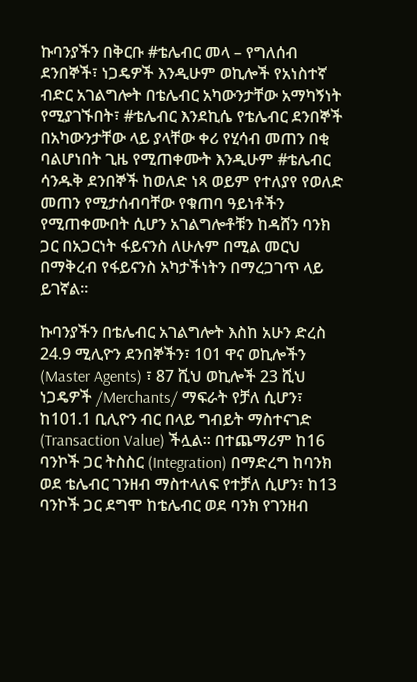ኩባንያችን በቅርቡ #ቴሌብር መላ – የግለሰብ ደንበኞች፣ ነጋዴዎች እንዲሁም ወኪሎች የአነስተኛ ብድር አገልግሎት በቴሌብር አካውንታቸው አማካኝነት የሚያገኙበት፣ #ቴሌብር እንደኪሴ የቴሌብር ደንበኞች በአካውንታቸው ላይ ያላቸው ቀሪ የሂሳብ መጠን በቂ ባልሆነበት ጊዜ የሚጠቀሙት እንዲሁም #ቴሌብር ሳንዱቅ ደንበኞች ከወለድ ነጻ ወይም የተለያየ የወለድ መጠን የሚታሰብባቸው የቁጠባ ዓይነቶችን የሚጠቀሙበት ሲሆን አገልግሎቶቹን ከዳሸን ባንክ ጋር በአጋርነት ፋይናንስ ለሁሉም በሚል መርህ በማቅረብ የፋይናንስ አካታችነትን በማረጋገጥ ላይ ይገኛል፡፡

ኩባንያችን በቴሌብር አገልግሎት እስከ አሁን ድረስ 24.9 ሚሊዮን ደንበኞችን፣ 101 ዋና ወኪሎችን (Master Agents) ፣ 87 ሺህ ወኪሎች 23 ሺህ ነጋዴዎች /Merchants/ ማፍራት የቻለ ሲሆን፣ ከ101.1 ቢሊዮን ብር በላይ ግብይት ማስተናገድ (Transaction Value) ችሏል፡፡ በተጨማሪም ከ16 ባንኮች ጋር ትስስር (Integration) በማድረግ ከባንክ ወደ ቴሌብር ገንዘብ ማስተላለፍ የተቻለ ሲሆን፣ ከ13 ባንኮች ጋር ደግሞ ከቴሌብር ወደ ባንክ የገንዘብ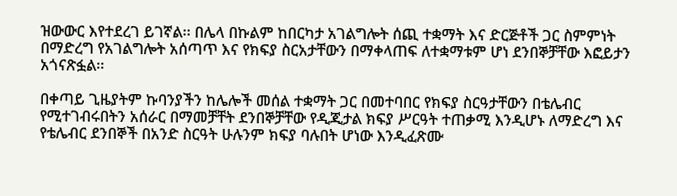ዝውውር እየተደረገ ይገኛል፡፡ በሌላ በኩልም ከበርካታ አገልግሎት ሰጪ ተቋማት እና ድርጅቶች ጋር ስምምነት በማድረግ የአገልግሎት አሰጣጥ እና የክፍያ ስርአታቸውን በማቀላጠፍ ለተቋማቱም ሆነ ደንበኞቻቸው እፎይታን አጎናጽፏል፡፡

በቀጣይ ጊዜያትም ኩባንያችን ከሌሎች መሰል ተቋማት ጋር በመተባበር የክፍያ ስርዓታቸውን በቴሌብር የሚተገብሩበትን አሰራር በማመቻቸት ደንበኞቻቸው የዲጂታል ክፍያ ሥርዓት ተጠቃሚ እንዲሆኑ ለማድረግ እና የቴሌብር ደንበኞች በአንድ ስርዓት ሁሉንም ክፍያ ባሉበት ሆነው እንዲፈጽሙ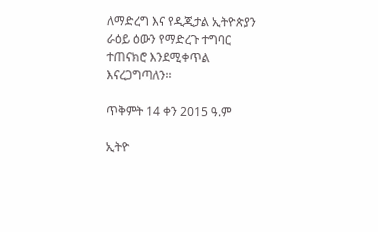ለማድረግ እና የዲጂታል ኢትዮጵያን ራዕይ ዕውን የማድረጉ ተግባር ተጠናክሮ እንደሚቀጥል እናረጋግጣለን፡፡

ጥቅምት 14 ቀን 2015 ዓ.ም

ኢትዮ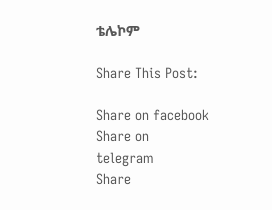ቴሌኮም

Share This Post:

Share on facebook
Share on telegram
Share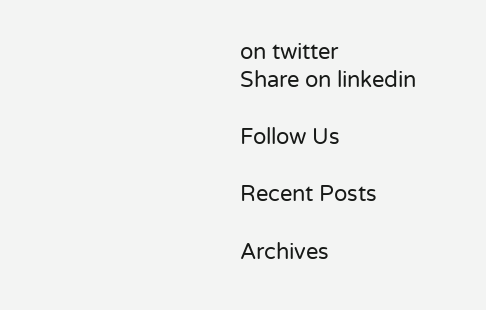on twitter
Share on linkedin

Follow Us

Recent Posts

Archives